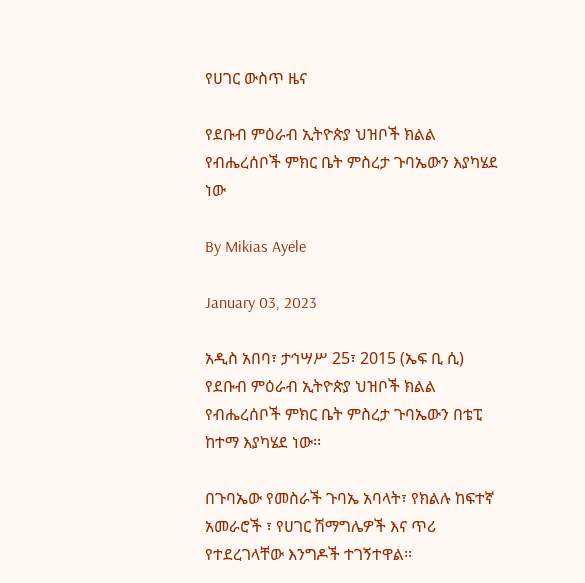የሀገር ውስጥ ዜና

የደቡብ ምዕራብ ኢትዮጵያ ህዝቦች ክልል የብሔረሰቦች ምክር ቤት ምስረታ ጉባኤውን እያካሄደ ነው

By Mikias Ayele

January 03, 2023

አዲስ አበባ፣ ታኅሣሥ 25፣ 2015 (ኤፍ ቢ ሲ) የደቡብ ምዕራብ ኢትዮጵያ ህዝቦች ክልል የብሔረሰቦች ምክር ቤት ምስረታ ጉባኤውን በቴፒ ከተማ እያካሄደ ነው፡፡

በጉባኤው የመስራች ጉባኤ አባላት፣ የክልሉ ከፍተኛ አመራሮች ፣ የሀገር ሽማግሌዎች እና ጥሪ የተደረገላቸው እንግዶች ተገኝተዋል፡፡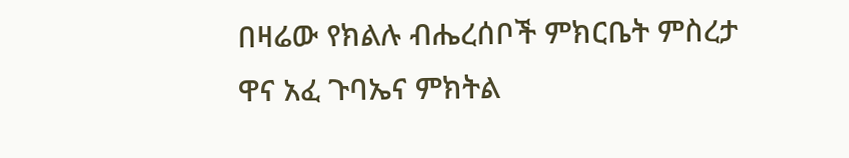በዛሬው የክልሉ ብሔረሰቦች ምክርቤት ምስረታ ዋና አፈ ጉባኤና ምክትል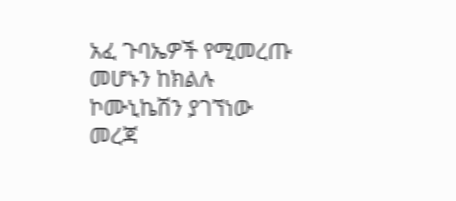አፈ ጉባኤዎች የሚመረጡ መሆኑን ከክልሉ ኮሙኒኬሽን ያገኘነው መረጃ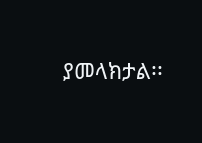ያመላክታል፡፡